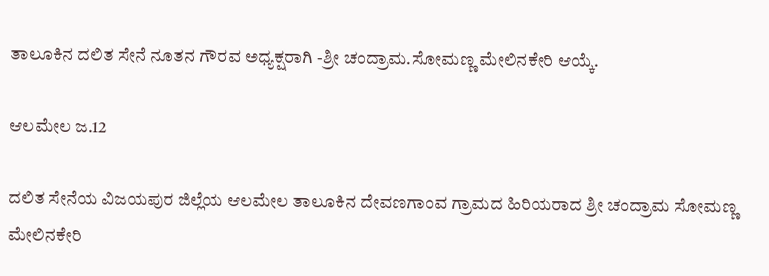ತಾಲೂಕಿನ ದಲಿತ ಸೇನೆ ನೂತನ ಗೌರವ ಅಧ್ಯಕ್ಷರಾಗಿ -ಶ್ರೀ ಚಂದ್ರಾಮ.ಸೋಮಣ್ಣ ಮೇಲಿನಕೇರಿ ಆಯ್ಕೆ.

ಆಲಮೇಲ ಜ.12

ದಲಿತ ಸೇನೆಯ ವಿಜಯಪುರ ಜಿಲ್ಲೆಯ ಆಲಮೇಲ ತಾಲೂಕಿನ ದೇವಣಗಾಂವ ಗ್ರಾಮದ ಹಿರಿಯರಾದ ಶ್ರೀ ಚಂದ್ರಾಮ ಸೋಮಣ್ಣ ಮೇಲಿನಕೇರಿ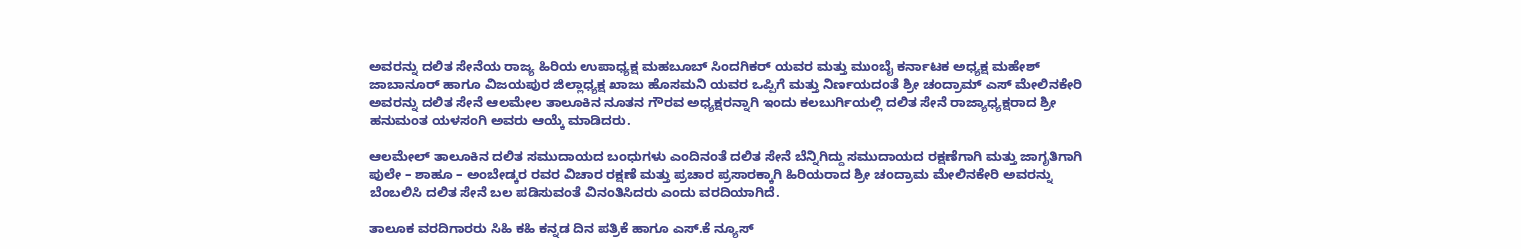ಅವರನ್ನು ದಲಿತ ಸೇನೆಯ ರಾಜ್ಯ ಹಿರಿಯ ಉಪಾಧ್ಯಕ್ಷ ಮಹಬೂಬ್ ಸಿಂದಗಿಕರ್ ಯವರ ಮತ್ತು ಮುಂಬೈ ಕರ್ನಾಟಕ ಅಧ್ಯಕ್ಷ ಮಹೇಶ್ ಜಾಬಾನೂರ್ ಹಾಗೂ ವಿಜಯಪುರ ಜಿಲ್ಲಾಧ್ಯಕ್ಷ ಖಾಜು ಹೊಸಮನಿ ಯವರ ಒಪ್ಪಿಗೆ ಮತ್ತು ನಿರ್ಣಯದಂತೆ ಶ್ರೀ ಚಂದ್ರಾಮ್ ಎಸ್ ಮೇಲಿನಕೇರಿ ಅವರನ್ನು ದಲಿತ ಸೇನೆ ಆಲಮೇಲ ತಾಲೂಕಿನ ನೂತನ ಗೌರವ ಅಧ್ಯಕ್ಷರನ್ನಾಗಿ ಇಂದು ಕಲಬುರ್ಗಿಯಲ್ಲಿ ದಲಿತ ಸೇನೆ ರಾಜ್ಯಾಧ್ಯಕ್ಷರಾದ ಶ್ರೀ ಹನುಮಂತ ಯಳಸಂಗಿ ಅವರು ಆಯ್ಕೆ ಮಾಡಿದರು.

ಆಲಮೇಲ್ ತಾಲೂಕಿನ ದಲಿತ ಸಮುದಾಯದ ಬಂಧುಗಳು ಎಂದಿನಂತೆ ದಲಿತ ಸೇನೆ ಬೆನ್ನಿಗಿದ್ದು ಸಮುದಾಯದ ರಕ್ಷಣೆಗಾಗಿ ಮತ್ತು ಜಾಗೃತಿಗಾಗಿ ಪುಲೇ – ಶಾಹೂ – ಅಂಬೇಡ್ಕರ ರವರ ವಿಚಾರ ರಕ್ಷಣೆ ಮತ್ತು ಪ್ರಚಾರ ಪ್ರಸಾರಕ್ಕಾಗಿ ಹಿರಿಯರಾದ ಶ್ರೀ ಚಂದ್ರಾಮ ಮೇಲಿನಕೇರಿ ಅವರನ್ನು ಬೆಂಬಲಿಸಿ ದಲಿತ ಸೇನೆ ಬಲ ಪಡಿಸುವಂತೆ ವಿನಂತಿಸಿದರು ಎಂದು ವರದಿಯಾಗಿದೆ.

ತಾಲೂಕ ವರದಿಗಾರರು ಸಿಹಿ ಕಹಿ ಕನ್ನಡ ದಿನ ಪತ್ರಿಕೆ ಹಾಗೂ ಎಸ್.ಕೆ ನ್ಯೂಸ್‌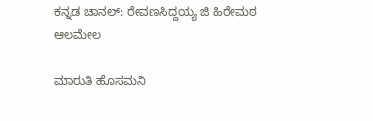ಕನ್ನಡ ಚಾನಲ್: ರೇವಣಸಿದ್ದಯ್ಯ ಜಿ ಹಿರೇಮಠ ಆಲಮೇಲ

ಮಾರುತಿ ಹೊಸಮನಿ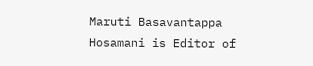Maruti Basavantappa Hosamani is Editor of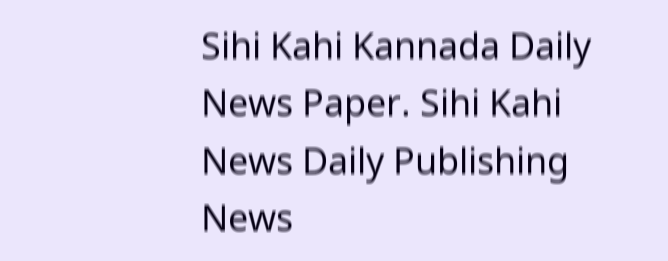Sihi Kahi Kannada Daily News Paper. Sihi Kahi News Daily Publishing News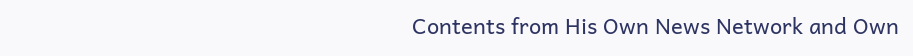Contents from His Own News Network and Own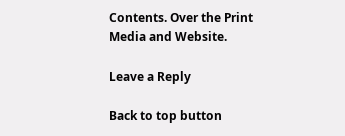Contents. Over the Print Media and Website.

Leave a Reply

Back to top button